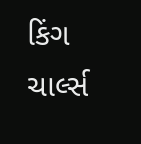કિંગ ચાર્લ્સ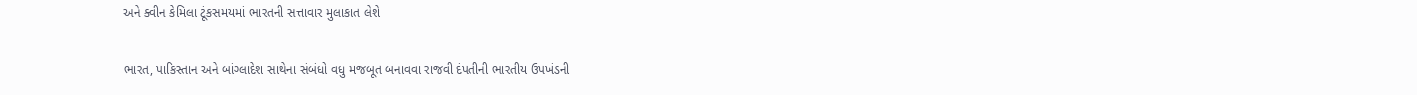અને ક્વીન કેમિલા ટૂંકસમયમાં ભારતની સત્તાવાર મુલાકાત લેશે

ભારત, પાકિસ્તાન અને બાંગ્લાદેશ સાથેના સંબંધો વધુ મજબૂત બનાવવા રાજવી દંપતીની ભારતીય ઉપખંડની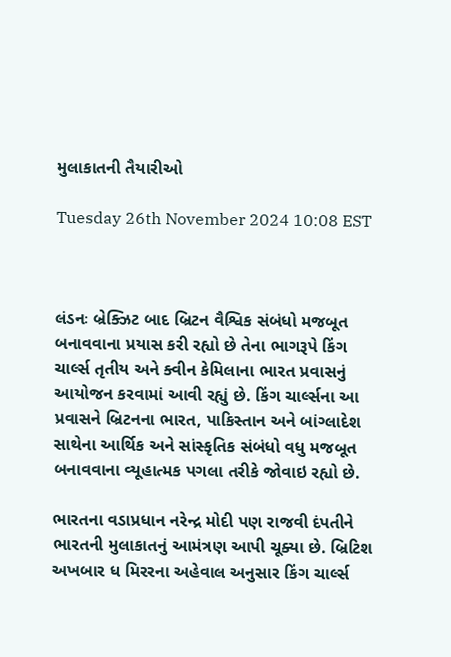મુલાકાતની તૈયારીઓ

Tuesday 26th November 2024 10:08 EST



લંડનઃ બ્રેક્ઝિટ બાદ બ્રિટન વૈશ્વિક સંબંધો મજબૂત બનાવવાના પ્રયાસ કરી રહ્યો છે તેના ભાગરૂપે કિંગ ચાર્લ્સ તૃતીય અને ક્વીન કેમિલાના ભારત પ્રવાસનું આયોજન કરવામાં આવી રહ્યું છે. કિંગ ચાર્લ્સના આ પ્રવાસને બ્રિટનના ભારત, પાકિસ્તાન અને બાંગ્લાદેશ સાથેના આર્થિક અને સાંસ્કૃતિક સંબંધો વધુ મજબૂત બનાવવાના વ્યૂહાત્મક પગલા તરીકે જોવાઇ રહ્યો છે.

ભારતના વડાપ્રધાન નરેન્દ્ર મોદી પણ રાજવી દંપતીને ભારતની મુલાકાતનું આમંત્રણ આપી ચૂક્યા છે. બ્રિટિશ અખબાર ધ મિરરના અહેવાલ અનુસાર કિંગ ચાર્લ્સ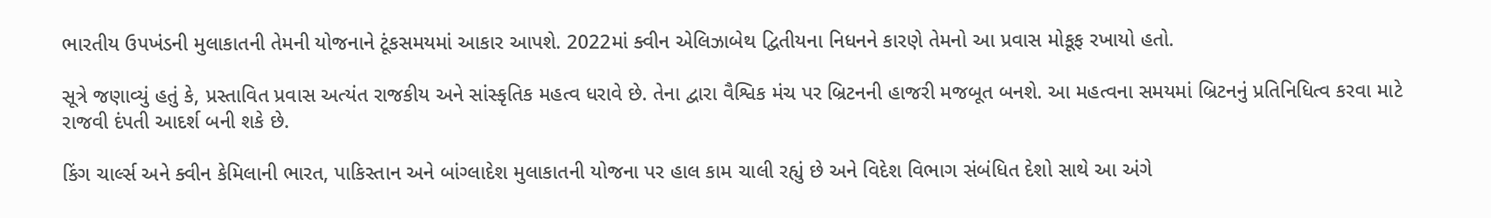ભારતીય ઉપખંડની મુલાકાતની તેમની યોજનાને ટૂંકસમયમાં આકાર આપશે. 2022માં ક્વીન એલિઝાબેથ દ્વિતીયના નિધનને કારણે તેમનો આ પ્રવાસ મોકૂફ રખાયો હતો.

સૂત્રે જણાવ્યું હતું કે, પ્રસ્તાવિત પ્રવાસ અત્યંત રાજકીય અને સાંસ્કૃતિક મહત્વ ધરાવે છે. તેના દ્વારા વૈશ્વિક મંચ પર બ્રિટનની હાજરી મજબૂત બનશે. આ મહત્વના સમયમાં બ્રિટનનું પ્રતિનિધિત્વ કરવા માટે રાજવી દંપતી આદર્શ બની શકે છે.

કિંગ ચાર્લ્સ અને ક્વીન કેમિલાની ભારત, પાકિસ્તાન અને બાંગ્લાદેશ મુલાકાતની યોજના પર હાલ કામ ચાલી રહ્યું છે અને વિદેશ વિભાગ સંબંધિત દેશો સાથે આ અંગે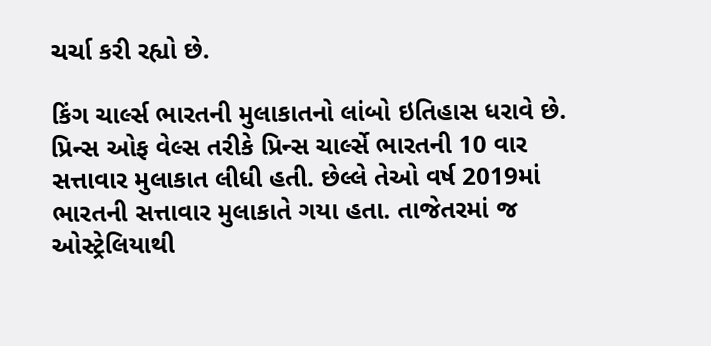ચર્ચા કરી રહ્યો છે.

કિંગ ચાર્લ્સ ભારતની મુલાકાતનો લાંબો ઇતિહાસ ધરાવે છે. પ્રિન્સ ઓફ વેલ્સ તરીકે પ્રિન્સ ચાર્લ્સે ભારતની 10 વાર સત્તાવાર મુલાકાત લીધી હતી. છેલ્લે તેઓ વર્ષ 2019માં ભારતની સત્તાવાર મુલાકાતે ગયા હતા. તાજેતરમાં જ ઓસ્ટ્રેલિયાથી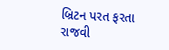બ્રિટન પરત ફરતા રાજવી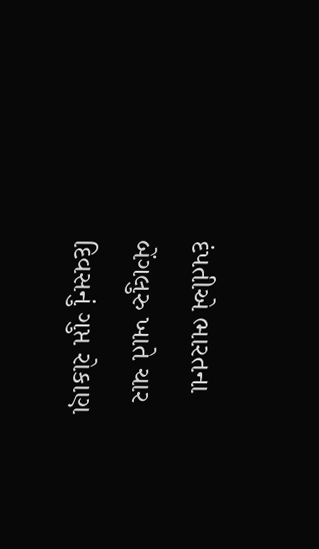દંપતીએ ભારતના બેંગલુરુ ખાતે ચાર દિવસનું ગુપ્ત રોકાણ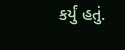કર્યું હતું.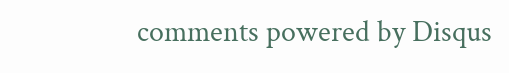comments powered by Disqus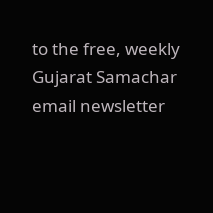to the free, weekly Gujarat Samachar email newsletter